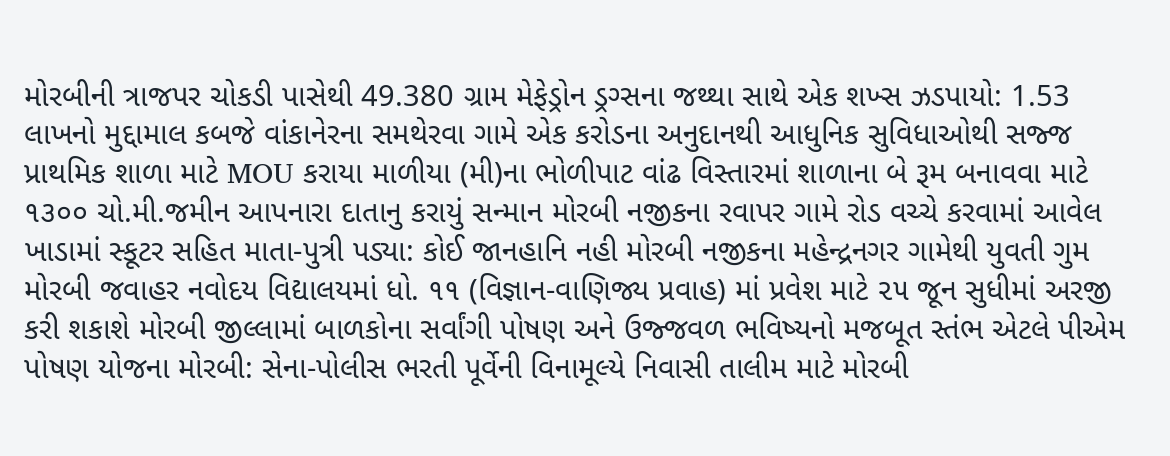મોરબીની ત્રાજપર ચોકડી પાસેથી 49.380 ગ્રામ મેફેડ્રોન ડ્રગ્સના જથ્થા સાથે એક શખ્સ ઝડપાયો: 1.53 લાખનો મુદ્દામાલ કબજે વાંકાનેરના સમથેરવા ગામે એક કરોડના અનુદાનથી આધુનિક સુવિધાઓથી સજ્જ પ્રાથમિક શાળા માટે MOU કરાયા માળીયા (મી)ના ભોળીપાટ વાંઢ વિસ્તારમાં શાળાના બે રૂમ બનાવવા માટે ૧૩૦૦ ચો.મી.જમીન આપનારા દાતાનુ કરાયું સન્માન મોરબી નજીકના રવાપર ગામે રોડ વચ્ચે કરવામાં આવેલ ખાડામાં સ્કૂટર સહિત માતા-પુત્રી પડ્યા: કોઈ જાનહાનિ નહી મોરબી નજીકના મહેન્દ્રનગર ગામેથી યુવતી ગુમ મોરબી જવાહર નવોદય વિદ્યાલયમાં ધો. ૧૧ (વિજ્ઞાન-વાણિજ્ય પ્રવાહ) માં પ્રવેશ માટે ૨૫ જૂન સુધીમાં અરજી કરી શકાશે મોરબી જીલ્લામાં બાળકોના સર્વાંગી પોષણ અને ઉજ્જવળ ભવિષ્યનો મજબૂત સ્તંભ એટલે પીએમ પોષણ યોજના મોરબી: સેના-પોલીસ ભરતી પૂર્વેની વિનામૂલ્યે નિવાસી તાલીમ માટે મોરબી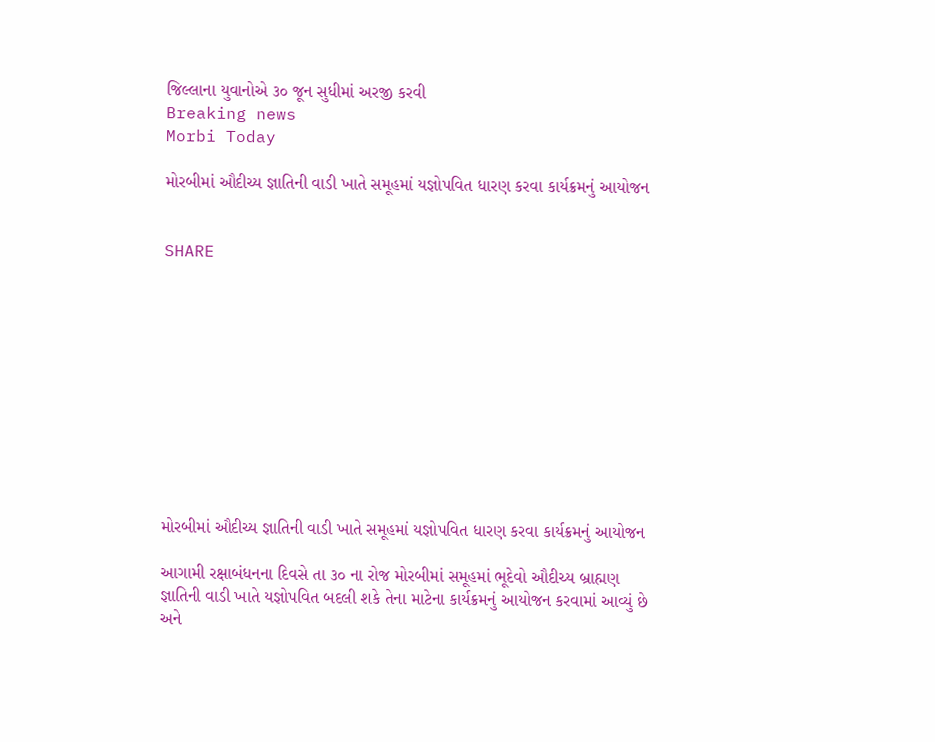જિલ્લાના યુવાનોએ ૩૦ જૂન સુધીમાં અરજી કરવી
Breaking news
Morbi Today

મોરબીમાં ઔદીચ્ય જ્ઞાતિની વાડી ખાતે સમૂહમાં યજ્ઞોપવિત ધારણ કરવા કાર્યક્રમનું આયોજન


SHARE











મોરબીમાં ઔદીચ્ય જ્ઞાતિની વાડી ખાતે સમૂહમાં યજ્ઞોપવિત ધારણ કરવા કાર્યક્રમનું આયોજન

આગામી રક્ષાબંધનના દિવસે તા ૩૦ ના રોજ મોરબીમાં સમૂહમાં ભૂદેવો ઔદીચ્ય બ્રાહ્મણ જ્ઞાતિની વાડી ખાતે યજ્ઞોપવિત બદલી શકે તેના માટેના કાર્યક્રમનું આયોજન કરવામાં આવ્યું છે અને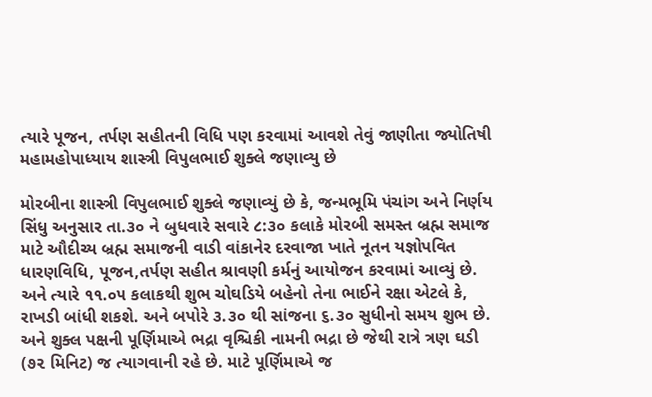ત્યારે પૂજન, તર્પણ સહીતની વિધિ પણ કરવામાં આવશે તેવું જાણીતા જ્યોતિષી મહામહોપાધ્યાય શાસ્ત્રી વિપુલભાઈ શુક્લે જણાવ્યુ છે

મોરબીના શાસ્ત્રી વિપુલભાઈ શુક્લે જણાવ્યું છે કે, જન્મભૂમિ પંચાંગ અને નિર્ણય સિંધુ અનુસાર તા.૩૦ ને બુધવારે સવારે ૮:૩૦ કલાકે મોરબી સમસ્ત બ્રહ્મ સમાજ માટે ઔદીચ્ય બ્રહ્મ સમાજની વાડી વાંકાનેર દરવાજા ખાતે નૂતન યજ્ઞોપવિત ધારણવિધિ, પૂજન,તર્પણ સહીત શ્રાવણી કર્મનું આયોજન કરવામાં આવ્યું છે. અને ત્યારે ૧૧.૦૫ કલાકથી શુભ ચોઘડિયે બહેનો તેના ભાઈને રક્ષા એટલે કે, રાખડી બાંધી શકશે. અને બપોરે ૩.૩૦ થી સાંજના ૬.૩૦ સુધીનો સમય શુભ છે. અને શુક્લ પક્ષની પૂર્ણિમાએ ભદ્રા વૃશ્ચિકી નામની ભદ્રા છે જેથી રાત્રે ત્રણ ઘડી (૭૨ મિનિટ) જ ત્યાગવાની રહે છે. માટે પૂર્ણિમાએ જ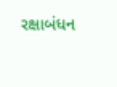રક્ષાબંધન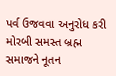પર્વ ઉજવવા અનુરોધ કરી મોરબી સમસ્ત બ્રહ્મ સમાજને નૂતન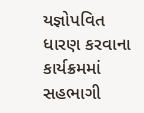યજ્ઞોપવિત ધારણ કરવાના કાર્યક્રમમાં સહભાગી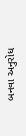બનવા અનુરોધ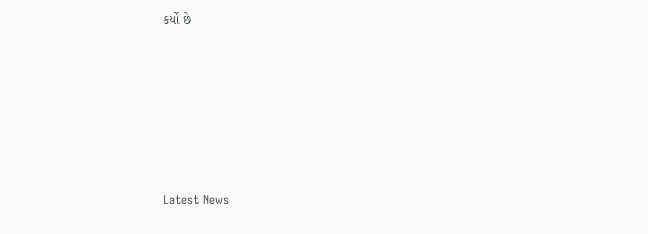કર્યો છે






Latest News